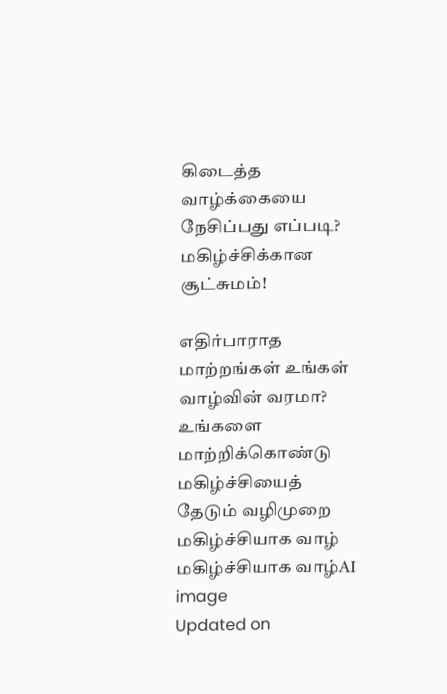கிடைத்த வாழ்க்கையை நேசிப்பது எப்படி? மகிழ்ச்சிக்கான சூட்சுமம்!

எதிர்பாராத மாற்றங்கள் உங்கள் வாழ்வின் வரமா? உங்களை மாற்றிக்கொண்டு மகிழ்ச்சியைத் தேடும் வழிமுறை
மகிழ்ச்சியாக வாழ்
மகிழ்ச்சியாக வாழ்AI image
Updated on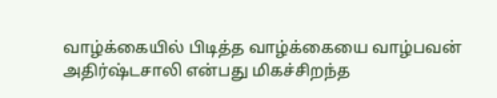வாழ்க்கையில் பிடித்த வாழ்க்கையை வாழ்பவன் அதிர்ஷ்டசாலி என்பது மிகச்சிறந்த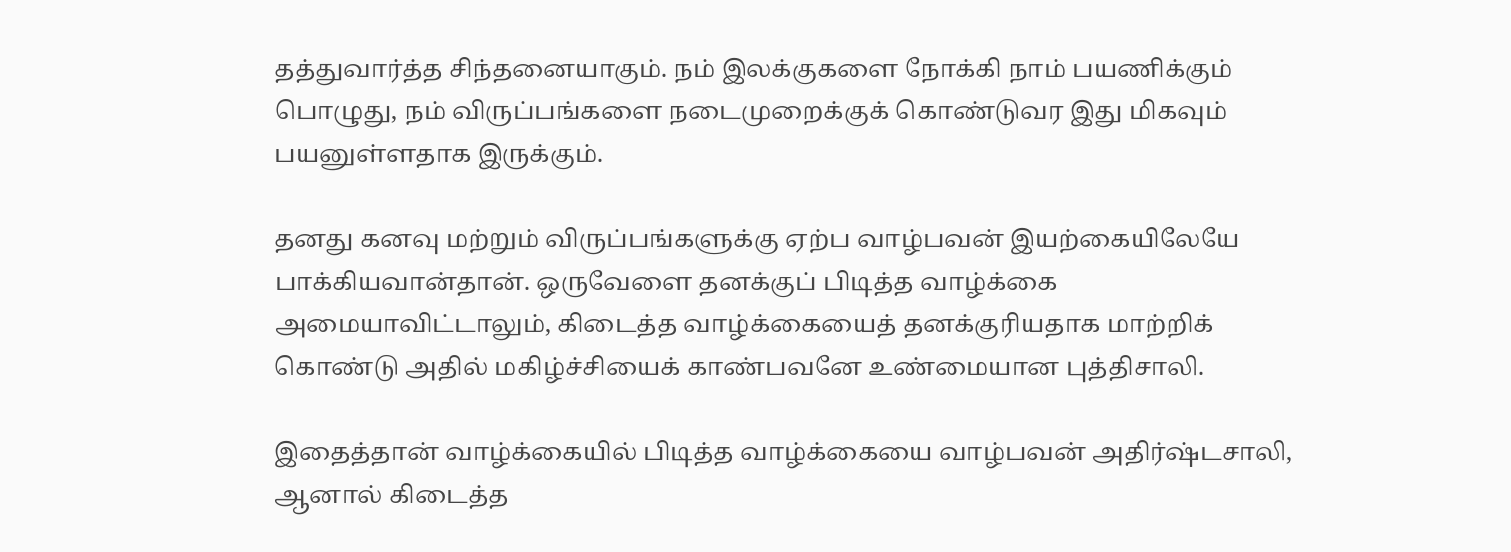தத்துவார்த்த சிந்தனையாகும். நம் இலக்குகளை நோக்கி நாம் பயணிக்கும் பொழுது, நம் விருப்பங்களை நடைமுறைக்குக் கொண்டுவர இது மிகவும் பயனுள்ளதாக இருக்கும்.

தனது கனவு மற்றும் விருப்பங்களுக்கு ஏற்ப வாழ்பவன் இயற்கையிலேயே பாக்கியவான்தான். ஒருவேளை தனக்குப் பிடித்த வாழ்க்கை அமையாவிட்டாலும், கிடைத்த வாழ்க்கையைத் தனக்குரியதாக மாற்றிக் கொண்டு அதில் மகிழ்ச்சியைக் காண்பவனே உண்மையான புத்திசாலி.

இதைத்தான் வாழ்க்கையில் பிடித்த வாழ்க்கையை வாழ்பவன் அதிர்ஷ்டசாலி, ஆனால் கிடைத்த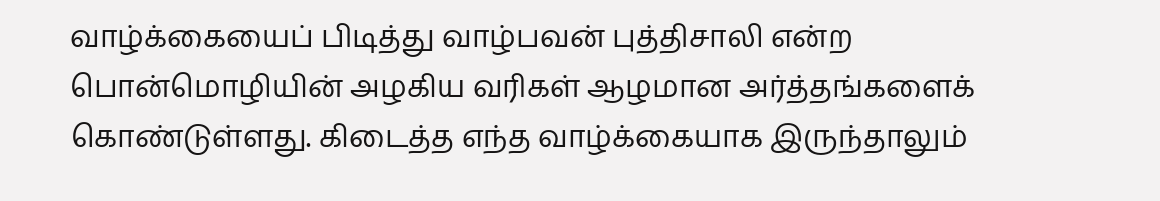வாழ்க்கையைப் பிடித்து வாழ்பவன் புத்திசாலி என்ற பொன்மொழியின் அழகிய வரிகள் ஆழமான அர்த்தங்களைக் கொண்டுள்ளது. கிடைத்த எந்த வாழ்க்கையாக இருந்தாலும்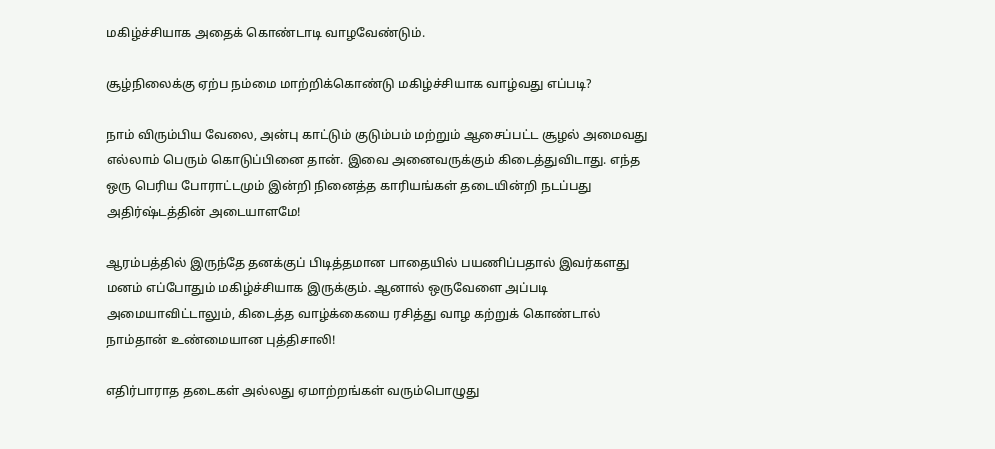மகிழ்ச்சியாக அதைக் கொண்டாடி வாழவேண்டும்.

சூழ்நிலைக்கு ஏற்ப நம்மை மாற்றிக்கொண்டு மகிழ்ச்சியாக வாழ்வது எப்படி?

நாம் விரும்பிய வேலை, அன்பு காட்டும் குடும்பம் மற்றும் ஆசைப்பட்ட சூழல் அமைவது எல்லாம் பெரும் கொடுப்பினை தான். இவை அனைவருக்கும் கிடைத்துவிடாது. எந்த ஒரு பெரிய போராட்டமும் இன்றி நினைத்த காரியங்கள் தடையின்றி நடப்பது அதிர்ஷ்டத்தின் அடையாளமே!

ஆரம்பத்தில் இருந்தே தனக்குப் பிடித்தமான பாதையில் பயணிப்பதால் இவர்களது மனம் எப்போதும் மகிழ்ச்சியாக இருக்கும். ஆனால் ஒருவேளை அப்படி அமையாவிட்டாலும், கிடைத்த வாழ்க்கையை ரசித்து வாழ கற்றுக் கொண்டால் நாம்தான் உண்மையான புத்திசாலி!

எதிர்பாராத தடைகள் அல்லது ஏமாற்றங்கள் வரும்பொழுது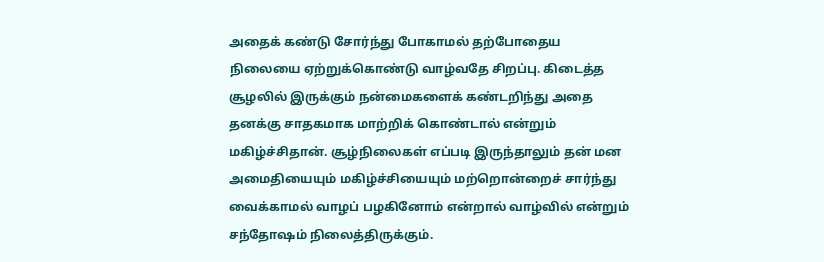அதைக் கண்டு சோர்ந்து போகாமல் தற்போதைய நிலையை ஏற்றுக்கொண்டு வாழ்வதே சிறப்பு. கிடைத்த சூழலில் இருக்கும் நன்மைகளைக் கண்டறிந்து அதை தனக்கு சாதகமாக மாற்றிக் கொண்டால் என்றும் மகிழ்ச்சிதான். சூழ்நிலைகள் எப்படி இருந்தாலும் தன் மன அமைதியையும் மகிழ்ச்சியையும் மற்றொன்றைச் சார்ந்து வைக்காமல் வாழப் பழகினோம் என்றால் வாழ்வில் என்றும் சந்தோஷம் நிலைத்திருக்கும்.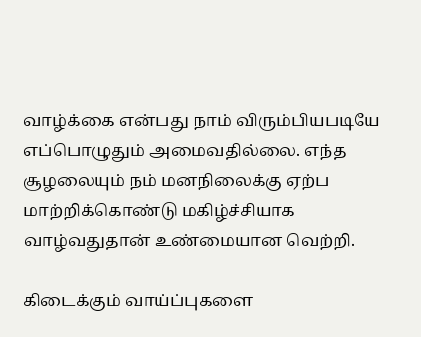வாழ்க்கை என்பது நாம் விரும்பியபடியே எப்பொழுதும் அமைவதில்லை. எந்த சூழலையும் நம் மனநிலைக்கு ஏற்ப மாற்றிக்கொண்டு மகிழ்ச்சியாக வாழ்வதுதான் உண்மையான வெற்றி.

கிடைக்கும் வாய்ப்புகளை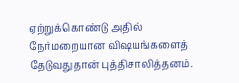ஏற்றுக்கொண்டு அதில் நேர்மறையான விஷயங்களைத் தேடுவதுதான் புத்திசாலித்தனம்.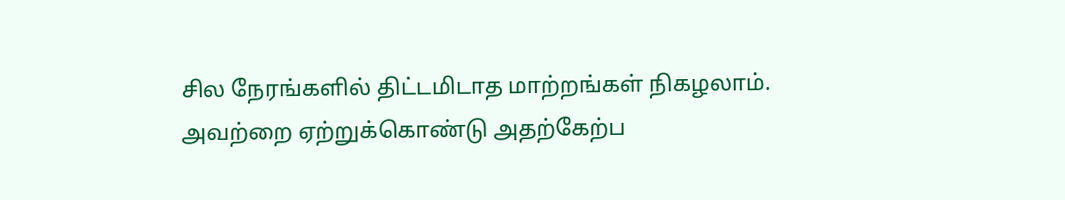சில நேரங்களில் திட்டமிடாத மாற்றங்கள் நிகழலாம். அவற்றை ஏற்றுக்கொண்டு அதற்கேற்ப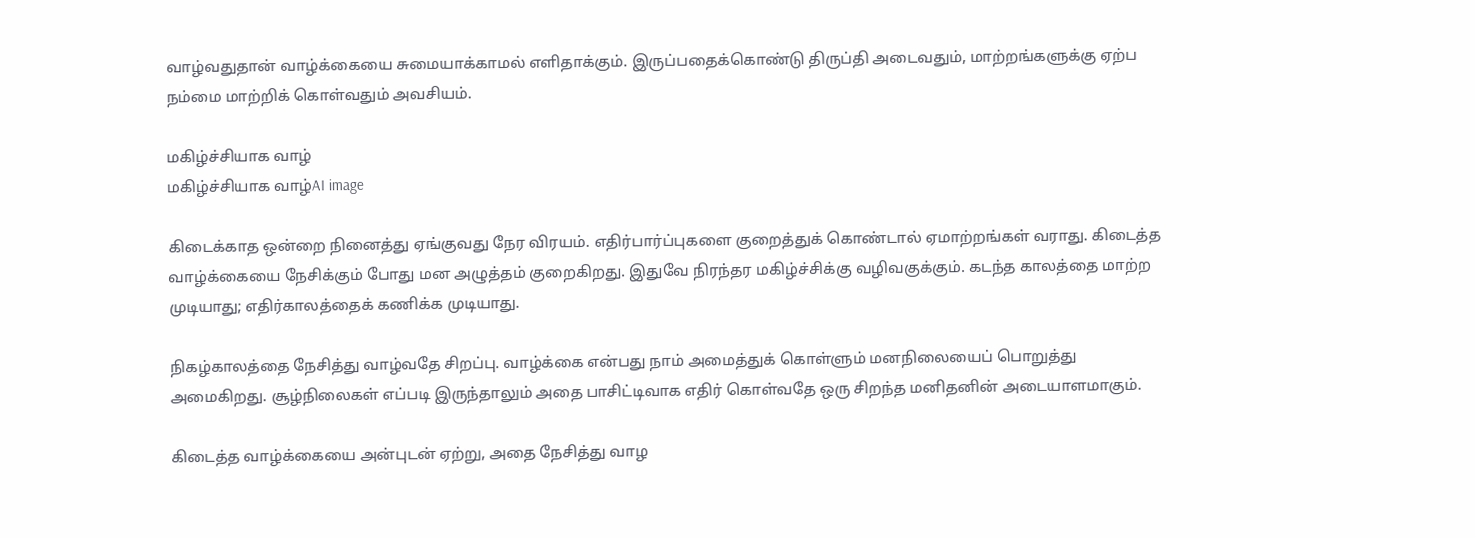வாழ்வதுதான் வாழ்க்கையை சுமையாக்காமல் எளிதாக்கும். இருப்பதைக்கொண்டு திருப்தி அடைவதும், மாற்றங்களுக்கு ஏற்ப நம்மை மாற்றிக் கொள்வதும் அவசியம்.

மகிழ்ச்சியாக வாழ்
மகிழ்ச்சியாக வாழ்AI image

கிடைக்காத ஒன்றை நினைத்து ஏங்குவது நேர விரயம். எதிர்பார்ப்புகளை குறைத்துக் கொண்டால் ஏமாற்றங்கள் வராது. கிடைத்த வாழ்க்கையை நேசிக்கும் போது மன அழுத்தம் குறைகிறது. இதுவே நிரந்தர மகிழ்ச்சிக்கு வழிவகுக்கும். கடந்த காலத்தை மாற்ற முடியாது; எதிர்காலத்தைக் கணிக்க முடியாது.

நிகழ்காலத்தை நேசித்து வாழ்வதே சிறப்பு. வாழ்க்கை என்பது நாம் அமைத்துக் கொள்ளும் மனநிலையைப் பொறுத்து அமைகிறது. சூழ்நிலைகள் எப்படி இருந்தாலும் அதை பாசிட்டிவாக எதிர் கொள்வதே ஒரு சிறந்த மனிதனின் அடையாளமாகும்.

கிடைத்த வாழ்க்கையை அன்புடன் ஏற்று, அதை நேசித்து வாழ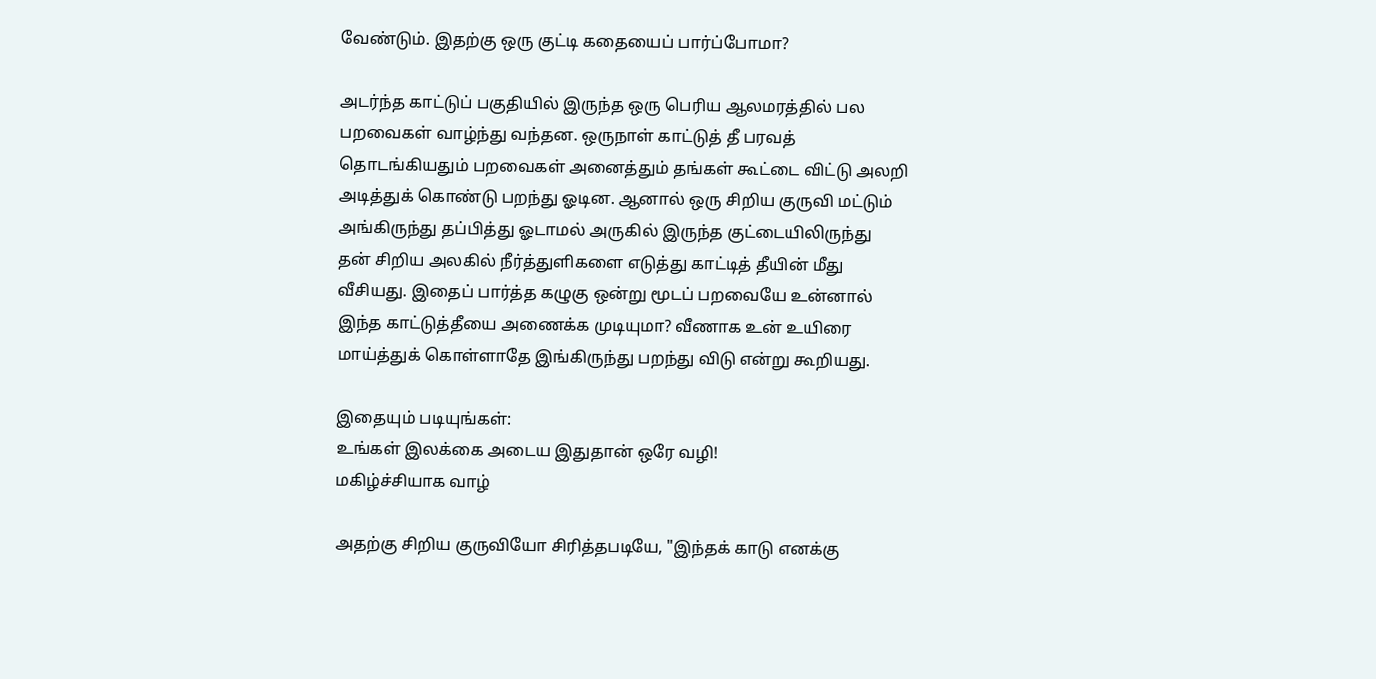வேண்டும். இதற்கு ஒரு குட்டி கதையைப் பார்ப்போமா?

அடர்ந்த காட்டுப் பகுதியில் இருந்த ஒரு பெரிய ஆலமரத்தில் பல பறவைகள் வாழ்ந்து வந்தன. ஒருநாள் காட்டுத் தீ பரவத் தொடங்கியதும் பறவைகள் அனைத்தும் தங்கள் கூட்டை விட்டு அலறி அடித்துக் கொண்டு பறந்து ஓடின. ஆனால் ஒரு சிறிய குருவி மட்டும் அங்கிருந்து தப்பித்து ஓடாமல் அருகில் இருந்த குட்டையிலிருந்து தன் சிறிய அலகில் நீர்த்துளிகளை எடுத்து காட்டித் தீயின் மீது வீசியது. இதைப் பார்த்த கழுகு ஒன்று மூடப் பறவையே உன்னால் இந்த காட்டுத்தீயை அணைக்க முடியுமா? வீணாக உன் உயிரை மாய்த்துக் கொள்ளாதே இங்கிருந்து பறந்து விடு என்று கூறியது.

இதையும் படியுங்கள்:
உங்கள் இலக்கை அடைய இதுதான் ஒரே வழி!
மகிழ்ச்சியாக வாழ்

அதற்கு சிறிய குருவியோ சிரித்தபடியே, "இந்தக் காடு எனக்கு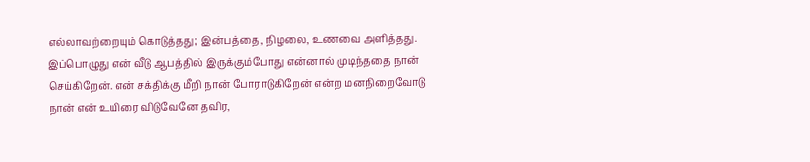எல்லாவற்றையும் கொடுத்தது; இன்பத்தை, நிழலை, உணவை அளித்தது. இப்பொழுது என் வீடு ஆபத்தில் இருக்கும்போது என்னால் முடிந்ததை நான் செய்கிறேன். என் சக்திக்கு மீறி நான் போராடுகிறேன் என்ற மனநிறைவோடு நான் என் உயிரை விடுவேனே தவிர,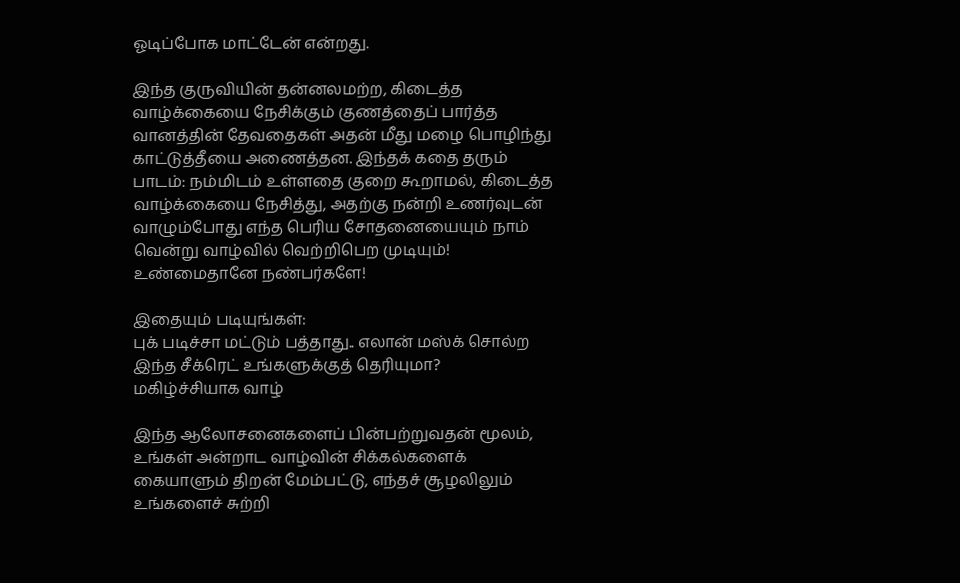ஓடிப்போக மாட்டேன் என்றது.

இந்த குருவியின் தன்னலமற்ற, கிடைத்த வாழ்க்கையை நேசிக்கும் குணத்தைப் பார்த்த வானத்தின் தேவதைகள் அதன் மீது மழை பொழிந்து காட்டுத்தீயை அணைத்தன. இந்தக் கதை தரும் பாடம்: நம்மிடம் உள்ளதை குறை கூறாமல், கிடைத்த வாழ்க்கையை நேசித்து, அதற்கு நன்றி உணர்வுடன் வாழும்போது எந்த பெரிய சோதனையையும் நாம் வென்று வாழ்வில் வெற்றிபெற முடியும்! உண்மைதானே நண்பர்களே!

இதையும் படியுங்கள்:
புக் படிச்சா மட்டும் பத்தாது.. எலான் மஸ்க் சொல்ற இந்த சீக்ரெட் உங்களுக்குத் தெரியுமா?
மகிழ்ச்சியாக வாழ்

இந்த ஆலோசனைகளைப் பின்பற்றுவதன் மூலம், உங்கள் அன்றாட வாழ்வின் சிக்கல்களைக் கையாளும் திறன் மேம்பட்டு, எந்தச் சூழலிலும் உங்களைச் சுற்றி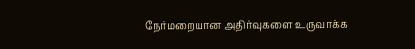நேர்மறையான அதிர்வுகளை உருவாக்க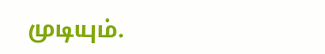முடியும்.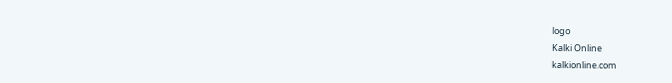logo
Kalki Online
kalkionline.com